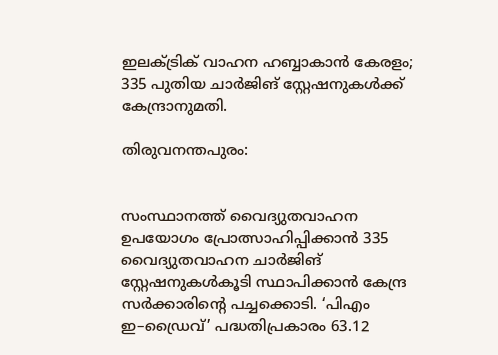ഇലക്ട്രിക് വാഹന ഹബ്ബാകാൻ കേരളം; 335 പുതിയ ചാർജിങ് സ്റ്റേഷനുകൾക്ക് കേന്ദ്രാനുമതി.

തിരുവനന്തപുരം:


സംസ്ഥാനത്ത് വൈദ്യുതവാഹന ഉപയോഗം പ്രോത്സാഹിപ്പിക്കാൻ 335 വൈദ്യുതവാഹന ചാർജിങ് സ്റ്റേഷനുകൾകൂടി സ്ഥാപിക്കാൻ കേന്ദ്ര സർക്കാരിന്റെ പച്ചക്കൊടി. ‘പിഎം ഇ–ഡ്രൈവ്’ പദ്ധതിപ്രകാരം 63.12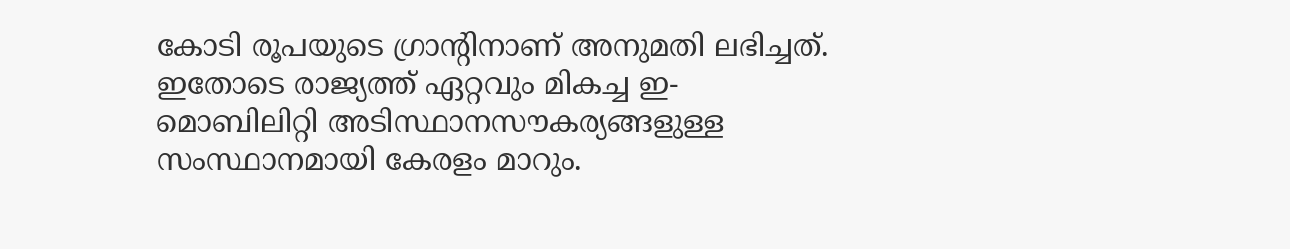കോടി രൂപയുടെ ഗ്രാന്റിനാണ് അനുമതി ലഭിച്ചത്. ഇതോടെ രാജ്യത്ത് ഏറ്റവും മികച്ച ഇ- മൊബിലിറ്റി അടിസ്ഥാനസൗകര്യങ്ങളുള്ള സംസ്ഥാനമായി കേരളം മാറും.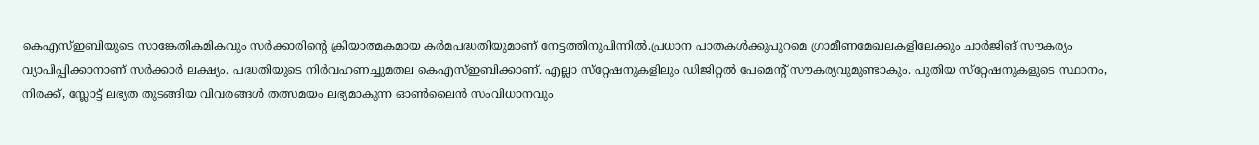കെഎസ്ഇബിയുടെ സാങ്കേതികമികവും സർക്കാരിന്റെ ക്രിയാത്മകമായ കർമപദ്ധതിയുമാണ് നേട്ടത്തിനുപിന്നിൽ.പ്രധാന പാതകൾക്കുപുറമെ ഗ്രാമീണമേഖലകളിലേക്കും ചാർജിങ് സൗകര്യം വ്യാപിപ്പിക്കാനാണ് സർക്കാർ ലക്ഷ്യം. പദ്ധതിയുടെ നിർവഹണച്ചുമതല കെഎസ്ഇബിക്കാണ്. എല്ലാ സ്‌റ്റേഷനുകളിലും ഡിജിറ്റൽ പേമെന്റ് സൗകര്യവുമുണ്ടാകും. പുതിയ സ്‌റ്റേഷനുകളുടെ സ്ഥാനം, നിരക്ക്, സ്ലോട്ട് ലഭ്യത തുടങ്ങിയ വിവരങ്ങൾ തത്സമയം ലഭ്യമാകുന്ന ഓൺലൈൻ സംവിധാനവും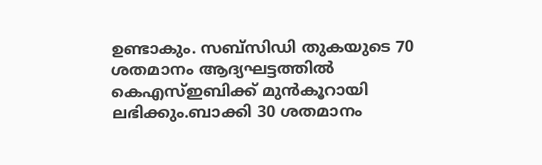ഉണ്ടാകും. സബ്സിഡി തുകയുടെ 70 ശതമാനം ആദ്യഘട്ടത്തിൽ കെഎസ്ഇബിക്ക് മുൻകൂറായി ലഭിക്കും.ബാക്കി 30 ശതമാനം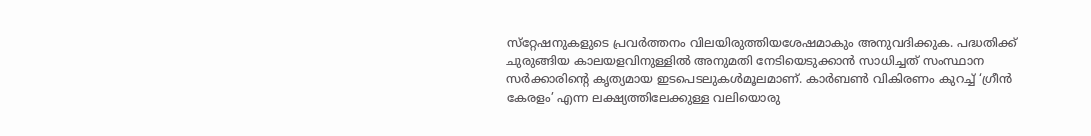സ്‌റ്റേഷനുകളുടെ പ്രവർത്തനം വിലയിരുത്തിയശേഷമാകും അനുവദിക്കുക. പദ്ധതിക്ക് ചുരുങ്ങിയ കാലയളവിനുള്ളിൽ അനുമതി നേടിയെടുക്കാൻ സാധിച്ചത് സംസ്ഥാന സർക്കാരിന്റെ കൃത്യമായ ഇടപെടലുകൾമൂലമാണ്. കാർബൺ വികിരണം കുറച്ച് ‘ഗ്രീൻ കേരളം’ എന്ന ലക്ഷ്യത്തിലേക്കുള്ള വലിയൊരു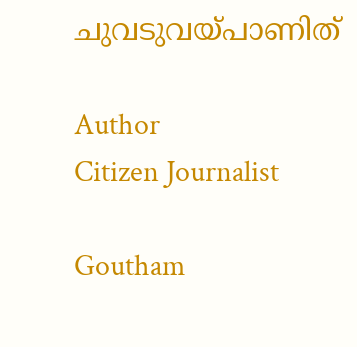ചുവടുവയ്‌പാണിത്

Author
Citizen Journalist

Goutham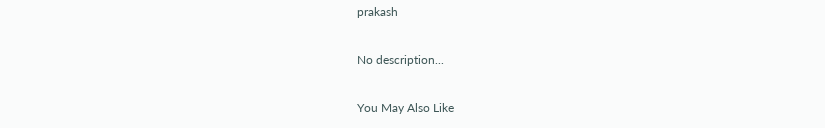prakash

No description...

You May Also Like